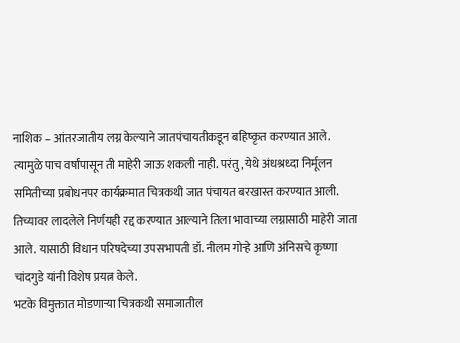नाशिक – आंतरजातीय लग्न केल्याने जातपंचायतीकडून बहिष्कृत करण्यात आले. त्यामुळे पाच वर्षांपासून ती माहेरी जाऊ शकली नाही. परंतु, येथे अंधश्रध्दा निर्मूलन समितीच्या प्रबोधनपर कार्यक्रमात चित्रकथी जात पंचायत बरखास्त करण्यात आली. तिच्यावर लादलेले निर्णयही रद्द करण्यात आल्याने तिला भावाच्या लग्नासाठी माहेरी जाता आले. यासाठी विधान परिषदेच्या उपसभापती डॉ. नीलम गोऱ्हे आणि अंनिसचे कृष्णा चांदगुडे यांनी विशेष प्रयत्न केले.
भटके विमुक्तात मोडणाऱ्या चित्रकथी समाजातील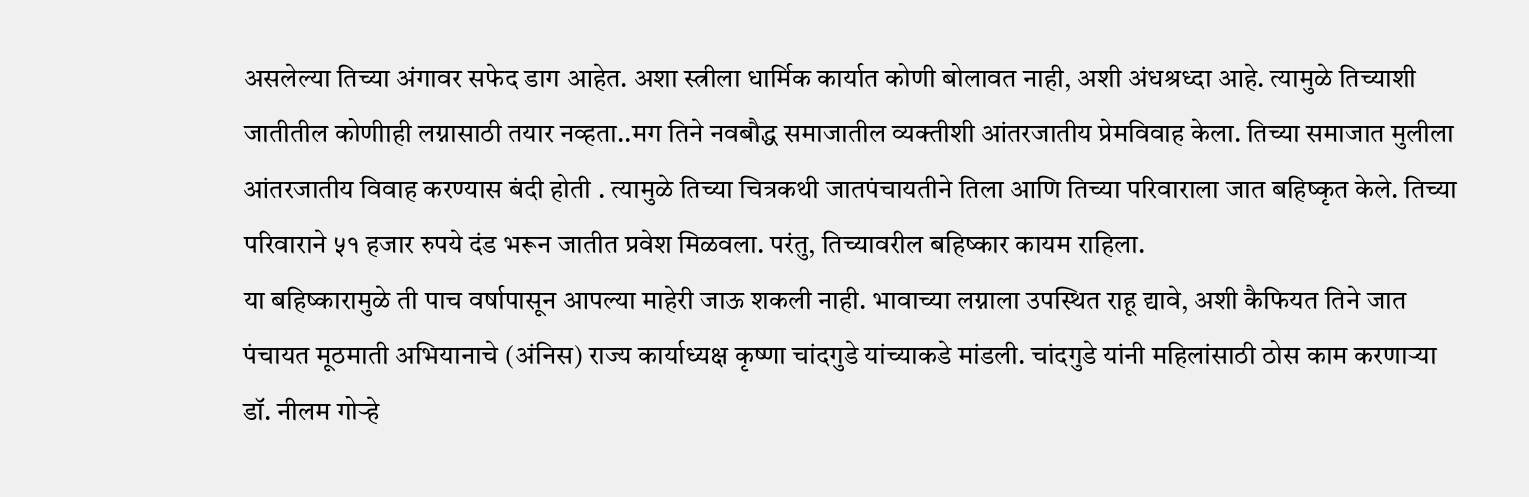असलेल्या तिच्या अंगावर सफेद डाग आहेत. अशा स्त्रीला धार्मिक कार्यात कोणी बोलावत नाही, अशी अंधश्रध्दा आहे. त्यामुळे तिच्याशी जातीतील कोणीाही लग्नासाठी तयार नव्हता..मग तिने नवबौद्ध समाजातील व्यक्तीशी आंतरजातीय प्रेमविवाह केला. तिच्या समाजात मुलीला आंतरजातीय विवाह करण्यास बंदी होती . त्यामुळे तिच्या चित्रकथी जातपंचायतीने तिला आणि तिच्या परिवाराला जात बहिष्कृत केले. तिच्या परिवाराने ५१ हजार रुपये दंड भरून जातीत प्रवेश मिळवला. परंतु, तिच्यावरील बहिष्कार कायम राहिला.
या बहिष्कारामुळे ती पाच वर्षापासून आपल्या माहेरी जाऊ शकली नाही. भावाच्या लग्नाला उपस्थित राहू द्यावे, अशी कैफियत तिने जात पंचायत मूठमाती अभियानाचे (अंनिस) राज्य कार्याध्यक्ष कृष्णा चांदगुडे यांच्याकडे मांडली. चांदगुडे यांनी महिलांसाठी ठोस काम करणाऱ्या डॉ. नीलम गोऱ्हे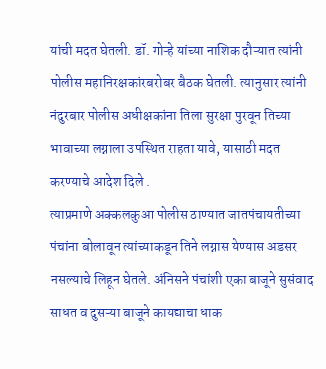यांची मदत घेतली. डॉ. गोऱ्हे यांच्या नाशिक दौऱ्यात त्यांनी पोलीस महानिरक्षकांरबरोबर बैठक घेतली. त्यानुसार त्यांनी नंदुरबार पोलीस अधीक्षकांना तिला सुरक्षा पुरवून तिच्या भावाच्या लग्नाला उपस्थित राहता यावे, यासाठी मदत करण्याचे आदेश दिले .
त्याप्रमाणे अक्कलकुआ पोलीस ठाण्यात जातपंचायतीच्या पंचांना बोलावून त्यांच्याकडून तिने लग्नास येण्यास अडसर नसल्याचे लिहून घेतले. अंनिसने पंचांशी एका बाजूने सुसंवाद साधत व दुसऱ्या बाजूने कायद्याचा धाक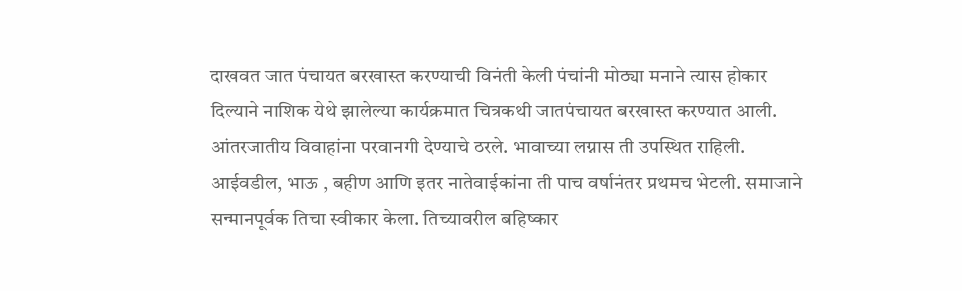दाखवत जात पंचायत बरखास्त करण्याची विनंती केली पंचांनी मोठ्या मनाने त्यास होकार दिल्याने नाशिक येथे झालेल्या कार्यक्रमात चित्रकथी जातपंचायत बरखास्त करण्यात आली.
आंतरजातीय विवाहांना परवानगी देण्याचे ठरले. भावाच्या लग्नास ती उपस्थित राहिली. आईवडील, भाऊ , बहीण आणि इतर नातेवाईकांना ती पाच वर्षानंतर प्रथमच भेटली. समाजाने सन्मानपूर्वक तिचा स्वीकार केला. तिच्यावरील बहिष्कार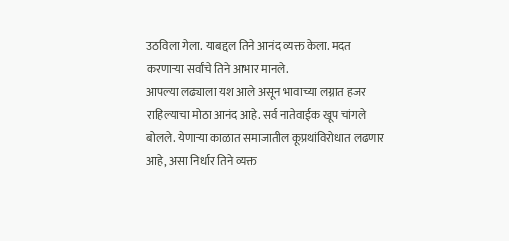उठविला गेला. याबद्दल तिने आनंद व्यक्त केला. मदत करणाऱ्या सर्वांचे तिने आभार मानले.
आपल्या लढ्याला यश आले असून भावाच्या लग्नात हजर राहिल्याचा मोठा आनंद आहे. सर्व नातेवाईक खूप चांगले बोलले. येणाऱ्या काळात समाजातील कूप्रथांविरोधात लढणार आहे, असा निर्धार तिने व्यक्त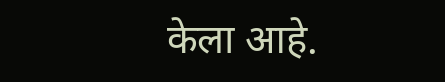केला आहे.